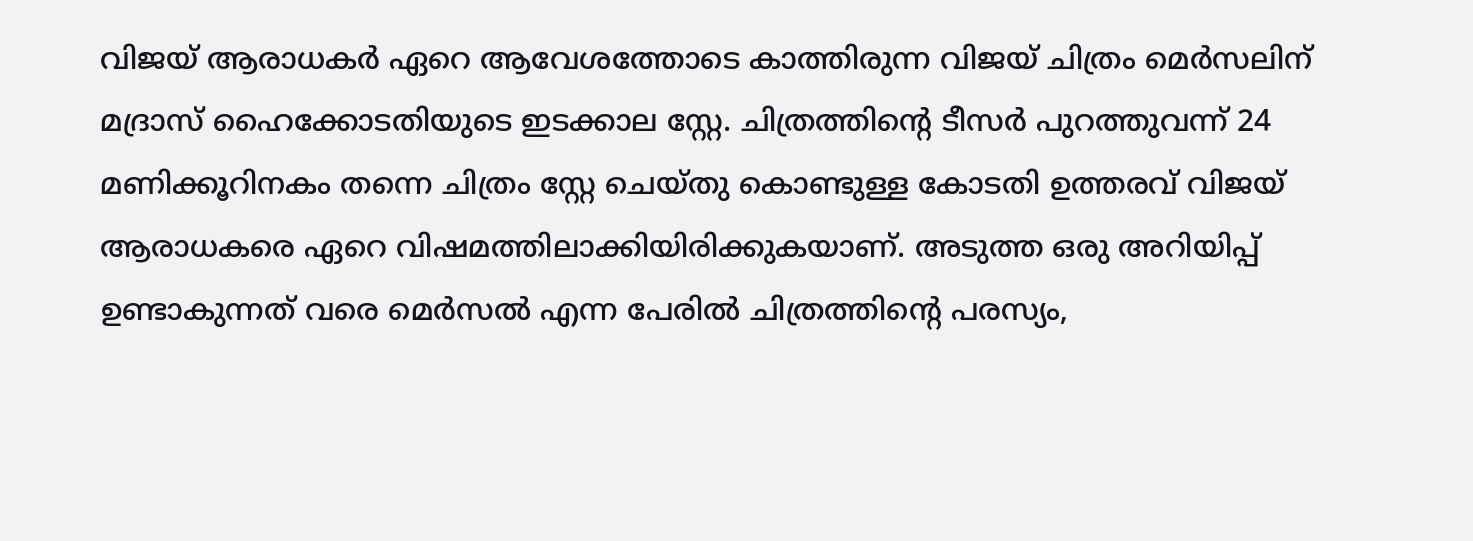വിജയ് ആരാധകർ ഏറെ ആവേശത്തോടെ കാത്തിരുന്ന വിജയ് ചിത്രം മെർസലിന് മദ്രാസ് ഹൈക്കോടതിയുടെ ഇടക്കാല സ്റ്റേ. ചിത്രത്തിന്റെ ടീസർ പുറത്തുവന്ന് 24 മണിക്കൂറിനകം തന്നെ ചിത്രം സ്റ്റേ ചെയ്തു കൊണ്ടുള്ള കോടതി ഉത്തരവ് വിജയ് ആരാധകരെ ഏറെ വിഷമത്തിലാക്കിയിരിക്കുകയാണ്. അടുത്ത ഒരു അറിയിപ്പ് ഉണ്ടാകുന്നത് വരെ മെർസൽ എന്ന പേരിൽ ചിത്രത്തിന്റെ പരസ്യം,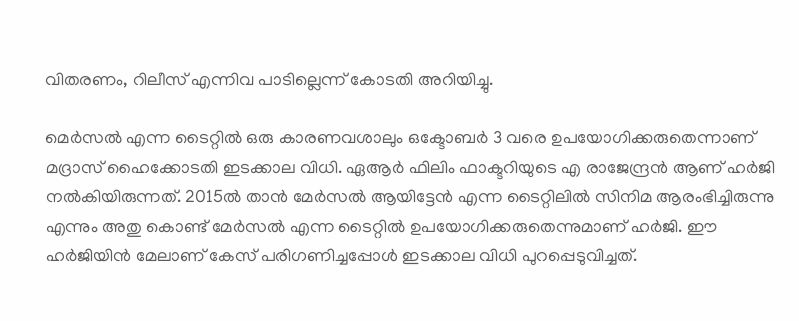വിതരണം, റിലീസ് എന്നിവ പാടില്ലെന്ന് കോടതി അറിയിച്ചു.

മെർസൽ എന്ന ടൈറ്റിൽ ഒരു കാരണവശാലും ഒക്ടോബർ 3 വരെ ഉപയോഗിക്കരുതെന്നാണ് മദ്രാസ് ഹൈക്കോടതി ഇടക്കാല വിധി. ഏആർ ഫിലിം ഫാക്ടറിയുടെ എ രാജേന്ദ്രൻ ആണ് ഹർജി നൽകിയിരുന്നത്. 2015ൽ താൻ മേർസൽ ആയിട്ടേൻ എന്ന ടൈറ്റിലിൽ സിനിമ ആരംഭിച്ചിരുന്നു എന്നും അതു കൊണ്ട് മേർസൽ എന്ന ടൈറ്റിൽ ഉപയോഗിക്കരുതെന്നുമാണ് ഹർജി. ഈ ഹർജിയിൻ മേലാണ് കേസ് പരിഗണിച്ചപ്പോൾ ഇടക്കാല വിധി പുറപ്പെടുവിച്ചത്.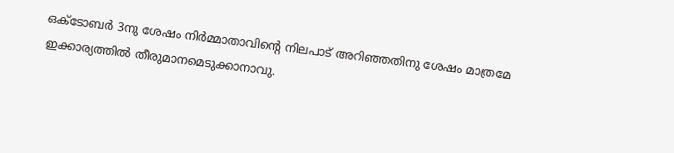ഒക്ടോബർ 3നു ശേഷം നിർമ്മാതാവിന്റെ നിലപാട് അറിഞ്ഞതിനു ശേഷം മാത്രമേ ഇക്കാര്യത്തിൽ തീരുമാനമെടുക്കാനാവു.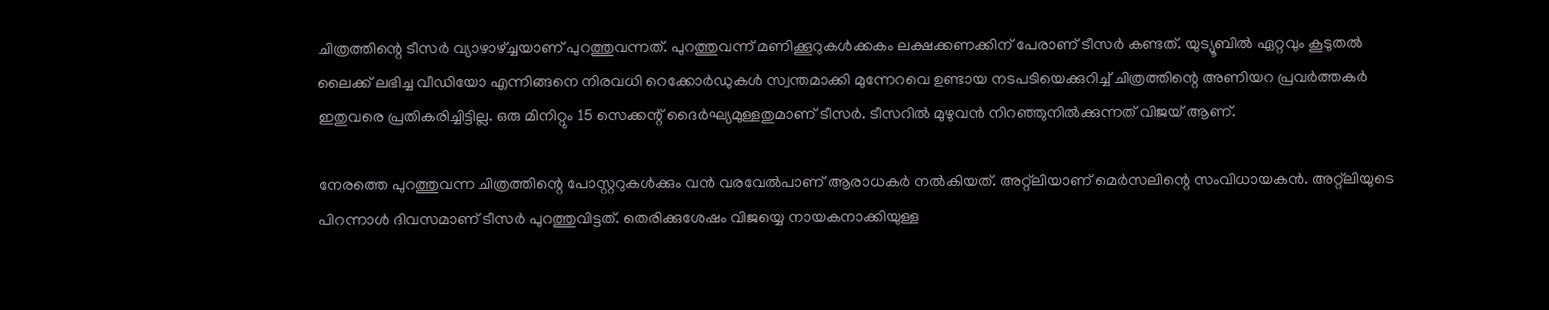ചിത്രത്തിന്റെ ടീസർ വ്യാഴാഴ്‌ച്ചയാണ് പുറത്തുവന്നത്. പുറത്തുവന്ന് മണിക്കൂറുകൾക്കകം ലക്ഷക്കണക്കിന് പേരാണ് ടീസർ കണ്ടത്. യുട്യൂബിൽ ഏറ്റവും കൂടുതൽ ലൈക്ക് ലഭിച്ച വീഡിയോ എന്നിങ്ങനെ നിരവധി റെക്കോർഡുകൾ സ്വന്തമാക്കി മുന്നേറവെ ഉണ്ടായ നടപടിയെക്കുറിച്ച് ചിത്രത്തിന്റെ അണിയറ പ്രവർത്തകർ ഇതുവരെ പ്രതികരിച്ചിട്ടില്ല. ഒരു മിനിറ്റും 15 സെക്കന്റ് ദൈർഘ്യമുള്ളതുമാണ് ടീസർ. ടീസറിൽ മുഴുവൻ നിറഞ്ഞുനിൽക്കുന്നത് വിജയ് ആണ്.

നേരത്തെ പുറത്തുവന്ന ചിത്രത്തിന്റെ പോസ്റ്ററുകൾക്കും വൻ വരവേൽപാണ് ആരാധകർ നൽകിയത്. അറ്റ്ലിയാണ് മെർസലിന്റെ സംവിധായകൻ. അറ്റ്ലിയുടെ പിറന്നാൾ ദിവസമാണ് ടീസർ പുറത്തുവിട്ടത്. തെരിക്കുശേഷം വിജയ്യെ നായകനാക്കിയുള്ള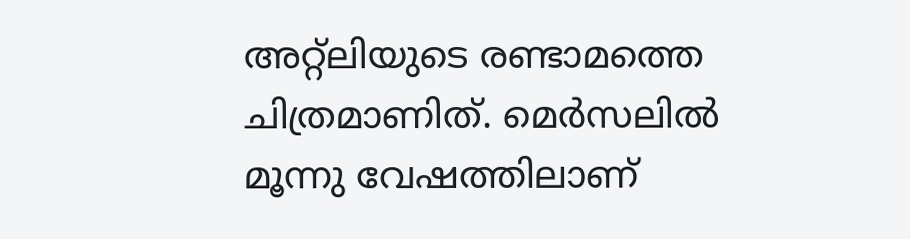അറ്റ്ലിയുടെ രണ്ടാമത്തെ ചിത്രമാണിത്. മെർസലിൽ മൂന്നു വേഷത്തിലാണ്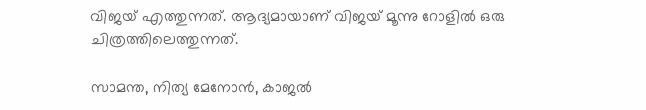വിജയ് എത്തുന്നത്. ആദ്യമായാണ് വിജയ് മൂന്നു റോളിൽ ഒരു ചിത്രത്തിലെത്തുന്നത്.

സാമന്ത, നിത്യ മേനോൻ, കാജൽ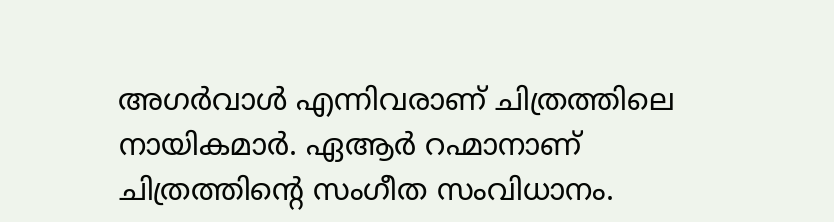അഗർവാൾ എന്നിവരാണ് ചിത്രത്തിലെ നായികമാർ. ഏആർ റഹ്മാനാണ് ചിത്രത്തിന്റെ സംഗീത സംവിധാനം.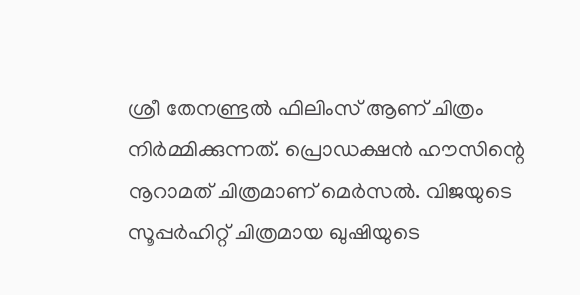ശ്രീ തേനണ്ട്രൽ ഫിലിംസ് ആണ് ചിത്രം നിർമ്മിക്കുന്നത്. പ്രൊഡക്ഷൻ ഹൗസിന്റെ നൂറാമത് ചിത്രമാണ് മെർസൽ. വിജയുടെ സൂപ്പർഹിറ്റ് ചിത്രമായ ഖുഷിയുടെ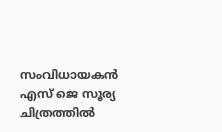സംവിധായകൻ എസ് ജെ സൂര്യ ചിത്രത്തിൽ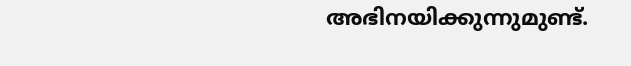അഭിനയിക്കുന്നുമുണ്ട്.